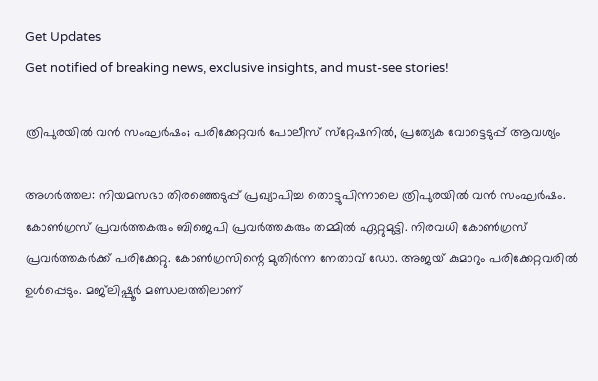Get Updates
Get notified of breaking news, exclusive insights, and must-see stories!

ത്രിപുരയില്‍ വന്‍ സംഘര്‍ഷം; പരിക്കേറ്റവര്‍ പോലീസ് സ്‌റ്റേഷനില്‍, പ്രത്യേക വോട്ടെടുപ്പ് ആവശ്യം

അഗര്‍ത്തല: നിയമസഭാ തിരഞ്ഞെടുപ്പ് പ്രഖ്യാപിച്ച തൊട്ടുപിന്നാലെ ത്രിപുരയില്‍ വന്‍ സംഘര്‍ഷം. കോണ്‍ഗ്രസ് പ്രവര്‍ത്തകരും ബിജെപി പ്രവര്‍ത്തകരും തമ്മില്‍ ഏറ്റുമുട്ടി. നിരവധി കോണ്‍ഗ്രസ് പ്രവര്‍ത്തകര്‍ക്ക് പരിക്കേറ്റു. കോണ്‍ഗ്രസിന്റെ മുതിര്‍ന്ന നേതാവ് ഡോ. അജയ് കുമാറും പരിക്കേറ്റവരില്‍ ഉള്‍പ്പെടും. മജ്‌ലിഷ്പൂര്‍ മണ്ഡലത്തിലാണ്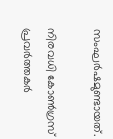സംഘര്‍ഷമുണ്ടായത്.

നിരവധി കോണ്‍ഗ്രസ് പ്രവര്‍ത്തകര്‍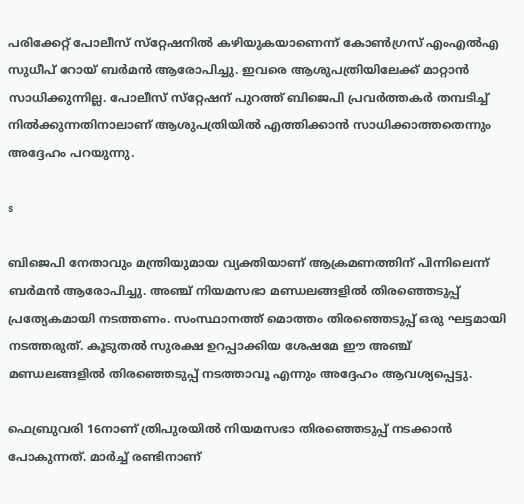പരിക്കേറ്റ് പോലീസ് സ്‌റ്റേഷനില്‍ കഴിയുകയാണെന്ന് കോണ്‍ഗ്രസ് എംഎല്‍എ സുധീപ് റോയ് ബര്‍മന്‍ ആരോപിച്ചു. ഇവരെ ആശുപത്രിയിലേക്ക് മാറ്റാന്‍ സാധിക്കുന്നില്ല. പോലീസ് സ്‌റ്റേഷന് പുറത്ത് ബിജെപി പ്രവര്‍ത്തകര്‍ തമ്പടിച്ച് നില്‍ക്കുന്നതിനാലാണ് ആശുപത്രിയില്‍ എത്തിക്കാന്‍ സാധിക്കാത്തതെന്നും അദ്ദേഹം പറയുന്നു.

s

ബിജെപി നേതാവും മന്ത്രിയുമായ വ്യക്തിയാണ് ആക്രമണത്തിന് പിന്നിലെന്ന് ബര്‍മന്‍ ആരോപിച്ചു. അഞ്ച് നിയമസഭാ മണ്ഡലങ്ങളില്‍ തിരഞ്ഞെടുപ്പ് പ്രത്യേകമായി നടത്തണം. സംസ്ഥാനത്ത് മൊത്തം തിരഞ്ഞെടുപ്പ് ഒരു ഘട്ടമായി നടത്തരുത്. കൂടുതല്‍ സുരക്ഷ ഉറപ്പാക്കിയ ശേഷമേ ഈ അഞ്ച് മണ്ഡലങ്ങളില്‍ തിരഞ്ഞെടുപ്പ് നടത്താവൂ എന്നും അദ്ദേഹം ആവശ്യപ്പെട്ടു.

ഫെബ്രുവരി 16നാണ് ത്രിപുരയില്‍ നിയമസഭാ തിരഞ്ഞെടുപ്പ് നടക്കാന്‍ പോകുന്നത്. മാര്‍ച്ച് രണ്ടിനാണ്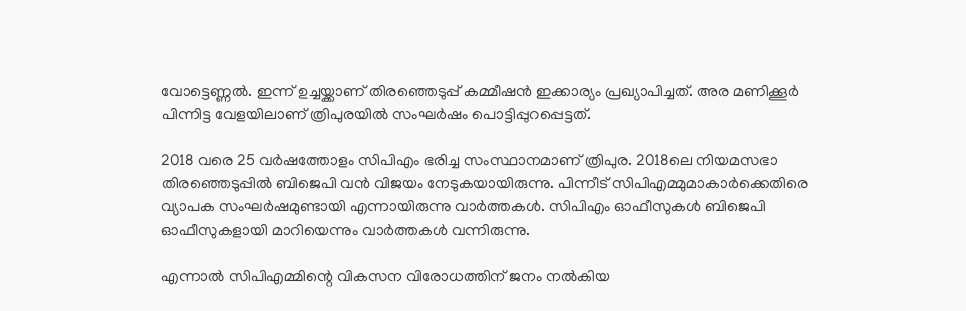വോട്ടെണ്ണല്‍. ഇന്ന് ഉച്ചയ്ക്കാണ് തിരഞ്ഞെടുപ്പ് കമ്മീഷന്‍ ഇക്കാര്യം പ്രഖ്യാപിച്ചത്. അര മണിക്കൂര്‍ പിന്നിട്ട വേളയിലാണ് ത്രിപുരയില്‍ സംഘര്‍ഷം പൊട്ടിപ്പുറപ്പെട്ടത്.

2018 വരെ 25 വര്‍ഷത്തോളം സിപിഎം ഭരിച്ച സംസ്ഥാനമാണ് ത്രിപുര. 2018ലെ നിയമസഭാ തിരഞ്ഞെടുപ്പില്‍ ബിജെപി വന്‍ വിജയം നേടുകയായിരുന്നു. പിന്നീട് സിപിഎമ്മുമാകാര്‍ക്കെതിരെ വ്യാപക സംഘര്‍ഷമുണ്ടായി എന്നായിരുന്നു വാര്‍ത്തകള്‍. സിപിഎം ഓഫീസുകള്‍ ബിജെപി ഓഫീസുകളായി മാറിയെന്നും വാര്‍ത്തകള്‍ വന്നിരുന്നു.

എന്നാല്‍ സിപിഎമ്മിന്റെ വികസന വിരോധത്തിന് ജനം നല്‍കിയ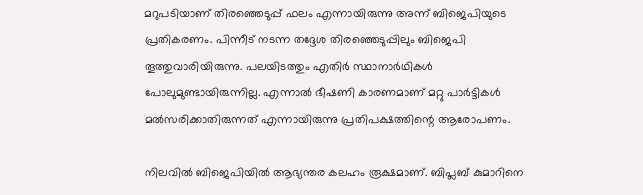മറുപടിയാണ് തിരഞ്ഞെടുപ്പ് ഫലം എന്നായിരുന്നു അന്ന് ബിജെപിയുടെ പ്രതികരണം. പിന്നീട് നടന്ന തദ്ദേശ തിരഞ്ഞെടുപ്പിലും ബിജെപി തൂത്തുവാരിയിരുന്നു. പലയിടത്തും എതിര്‍ സ്ഥാനാര്‍ഥികള്‍ പോലുമുണ്ടായിരുന്നില്ല. എന്നാല്‍ ഭീഷണി കാരണമാണ് മറ്റു പാര്‍ട്ടികള്‍ മല്‍സരിക്കാതിരുന്നത് എന്നായിരുന്നു പ്രതിപക്ഷത്തിന്റെ ആരോപണം.

നിലവില്‍ ബിജെപിയില്‍ ആഭ്യന്തര കലഹം രൂക്ഷമാണ്. ബിപ്ലബ് കുമാറിനെ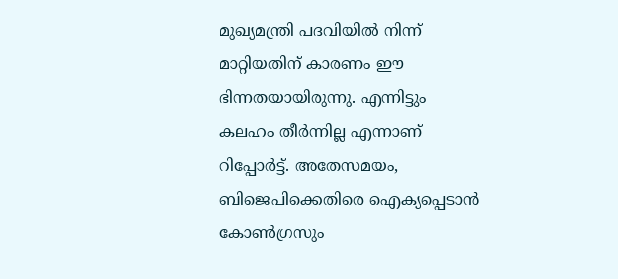മുഖ്യമന്ത്രി പദവിയില്‍ നിന്ന് മാറ്റിയതിന് കാരണം ഈ ഭിന്നതയായിരുന്നു. എന്നിട്ടും കലഹം തീര്‍ന്നില്ല എന്നാണ് റിപ്പോര്‍ട്ട്. അതേസമയം, ബിജെപിക്കെതിരെ ഐക്യപ്പെടാന്‍ കോണ്‍ഗ്രസും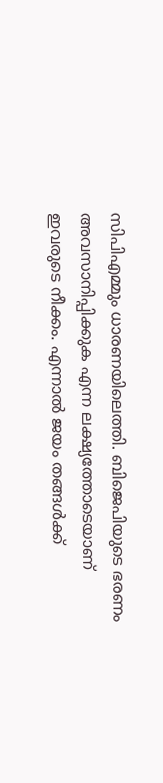സിപിഎമ്മും ധാരണയിലെത്തി. ബിജെപിയുടെ ഭരണം അവസാനിപ്പിക്കുക എന്ന ലക്ഷ്യത്തോടെയാണ് ഇവരുടെ നീക്കം. എന്നാല്‍ ജയം തങ്ങള്‍ക്ക്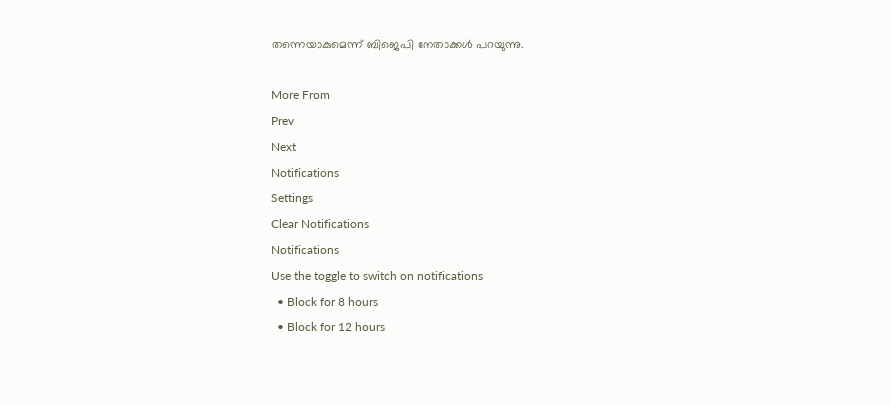തന്നെയാകുമെന്ന് ബിജെപി നേതാക്കള്‍ പറയുന്നു.

More From
Prev
Next
Notifications
Settings
Clear Notifications
Notifications
Use the toggle to switch on notifications
  • Block for 8 hours
  • Block for 12 hours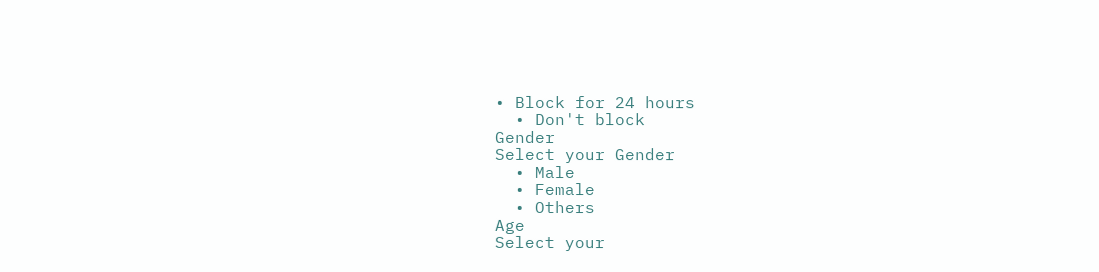• Block for 24 hours
  • Don't block
Gender
Select your Gender
  • Male
  • Female
  • Others
Age
Select your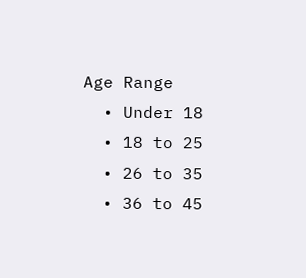Age Range
  • Under 18
  • 18 to 25
  • 26 to 35
  • 36 to 45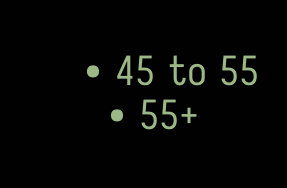• 45 to 55
  • 55+